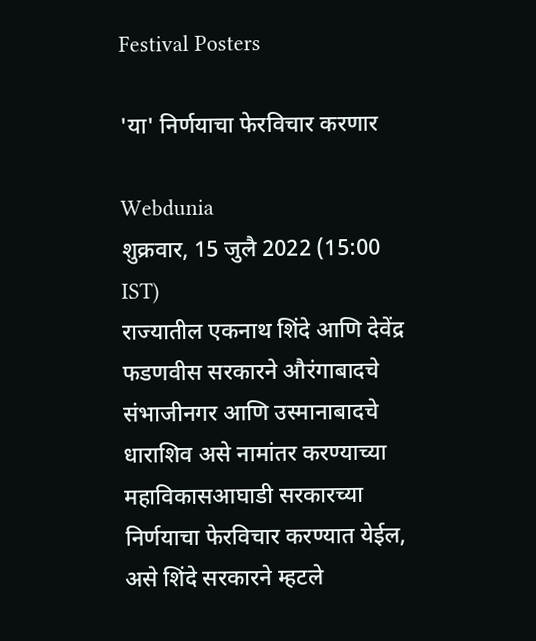Festival Posters

'या' निर्णयाचा फेरविचार करणार

Webdunia
शुक्रवार, 15 जुलै 2022 (15:00 IST)
राज्यातील एकनाथ शिंदे आणि देवेंद्र फडणवीस सरकारने औरंगाबादचे संभाजीनगर आणि उस्मानाबादचे धाराशिव असे नामांतर करण्याच्या महाविकासआघाडी सरकारच्या निर्णयाचा फेरविचार करण्यात येईल, असे शिंदे सरकारने म्हटले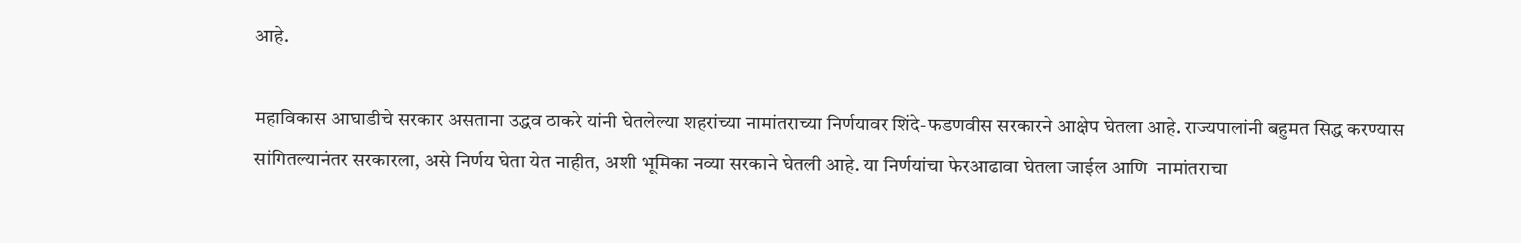आहे.

महाविकास आघाडीचे सरकार असताना उद्धव ठाकरे यांनी घेतलेल्या शहरांच्या नामांतराच्या निर्णयावर शिंदे-फडणवीस सरकारने आक्षेप घेतला आहे. राज्यपालांनी बहुमत सिद्ध करण्यास सांगितल्यानंतर सरकारला, असे निर्णय घेता येत नाहीत, अशी भूमिका नव्या सरकाने घेतली आहे. या निर्णयांचा फेरआढावा घेतला जाईल आणि  नामांतराचा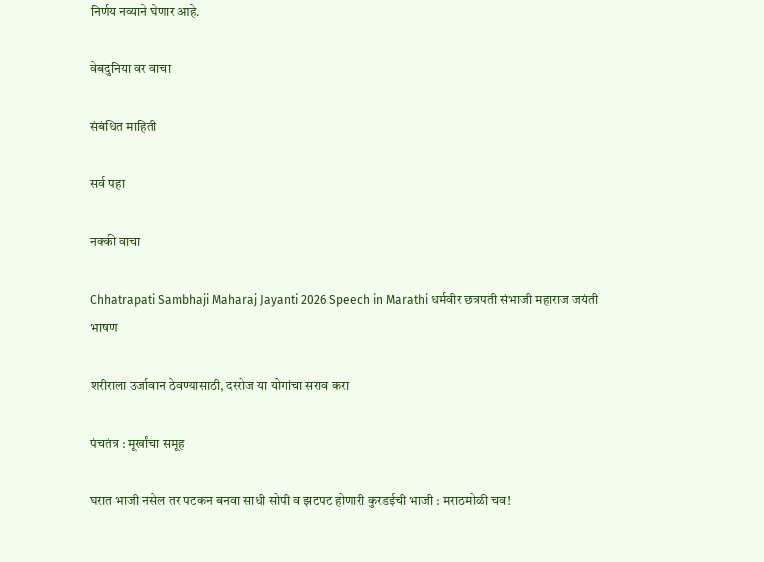निर्णय नव्याने घेणार आहे.

वेबदुनिया वर वाचा

संबंधित माहिती

सर्व पहा

नक्की वाचा

Chhatrapati Sambhaji Maharaj Jayanti 2026 Speech in Marathi धर्मवीर छत्रपती संभाजी महाराज जयंती भाषण

शरीराला उर्जावान ठेवण्यासाठी, दररोज या योगांचा सराव करा

पंचतंत्र : मूर्खांचा समूह

घरात भाजी नसेल तर पटकन बनवा साधी सोपी व झटपट होणारी कुरडईची भाजी : मराठमोळी चव!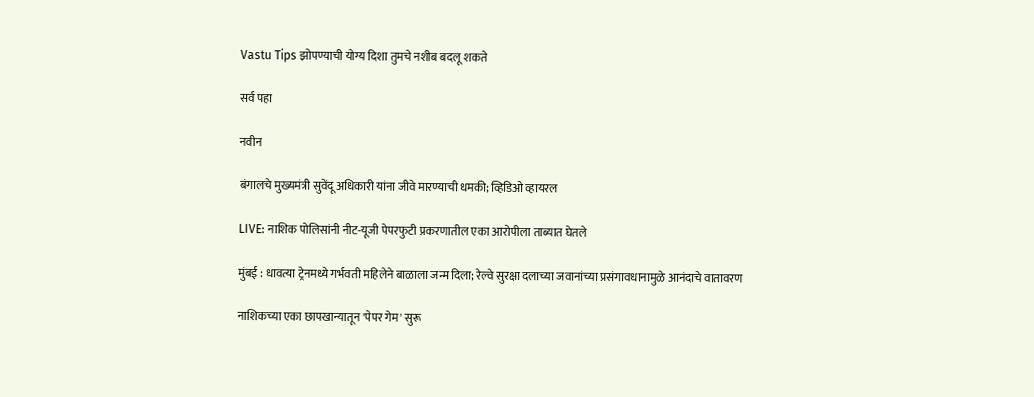Vastu Tips झोपण्याची योग्य दिशा तुमचे नशीब बदलू शकते

सर्व पहा

नवीन

बंगालचे मुख्यमंत्री सुवेंदू अधिकारी यांना जीवे मारण्याची धमकी; व्हिडिओ व्हायरल

LIVE: नाशिक पोलिसांनी नीट-यूजी पेपरफुटी प्रकरणातील एका आरोपीला ताब्यात घेतले

मुंबई : धावत्या ट्रेनमध्ये गर्भवती महिलेने बाळाला जन्म दिला; रेल्वे सुरक्षा दलाच्या जवानांच्या प्रसंगावधानामुळे आनंदाचे वातावरण

नाशिकच्या एका छापखान्यातून 'पेपर गेम' सुरू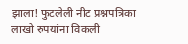झाला! फुटलेली नीट प्रश्नपत्रिका लाखो रुपयांना विकली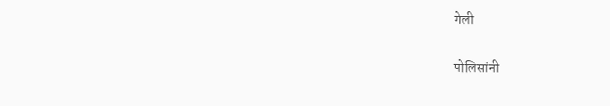गेली

पोलिसांनी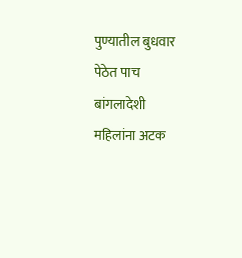पुण्यातील बुधवार पेठेत पाच बांगलादेशी महिलांना अटक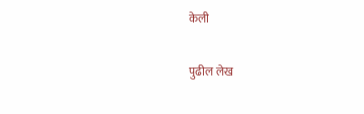केली

पुढील लेख